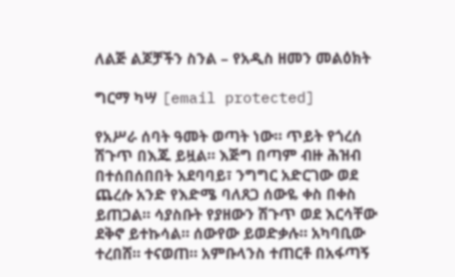ለልጅ ልጆቻችን ስንል – የአዲስ ዘመን መልዕክት

ግርማ ካሣ [email protected]

የአሥራ ሰባት ዓመት ወጣት ነው። ጥይት የጎረሰ ሽጉጥ በእጁ ይዟል። እጅግ በጣም ብዙ ሕዝብ በተሰበሰበበት አደባባይ፣ ንግግር አድርገው ወደ ጨረሱ አንድ የእድሜ ባለጸጋ ሰውዬ ቀስ በቀስ ይጠጋል። ሳያስቡት የያዘውን ሽጉጥ ወደ እርሳቸው ደቅኖ ይተኩሳል። ሰውየው ይወድቃሉ። አካባቢው ተረበሸ። ተናወጠ። አምቡላንስ ተጠርቶ በአፋጣኝ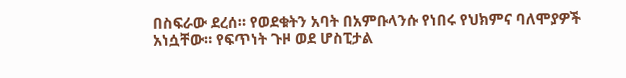በስፍራው ደረሰ። የወደቁትን አባት በአምቡላንሱ የነበሩ የህክምና ባለሞያዎች አነሷቸው። የፍጥነት ጉዞ ወደ ሆስፒታል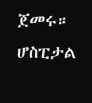ጀመሩ። ሆስፒታል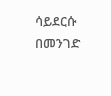ሳይደርሱ በመንገድ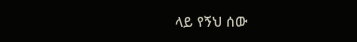ላይ የኝህ ሰው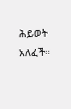ሕይወት አለፈች።